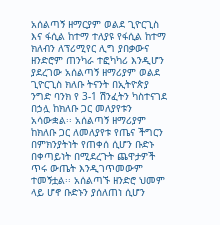አሰልጣኝ ዘማርያም ወልደ ጊዮርጊስ እና ፋሲል ከተማ ተለያዩ የፋሲል ከተማ ክለብን ለፕሪሚየር ሊግ ያበቃውና ዘንድሮም ጠንካራ ተፎካካሪ እንዲሆን ያደረገው አሰልጣኝ ዘማሪያም ወልደ ጊዮርጊስ ክለቡ ትናንት በኢትዮጵያ ንግድ ባንክ የ 3-1 ሽንፈትን ካስተናገደ በኃሏ ከክለቡ ጋር መለያየቱን አሳውቋል፡፡ አሰልጣኝ ዘማሪያም ከክለቡ ጋር ለመለያየቱ የጤና ችግርን በምክንያትነት የጠቀሰ ሲሆን ቡድኑ በቀጣይነት በሚደረጉት ጨዋታዎች ጥሩ ውጤት እንዲገጥመውም ተመኝቷል፡፡ አሰልጣኙ ዘንድሮ ህመም ላይ ሆኖ ቡድኑን ያሰለጠነ ሲሆን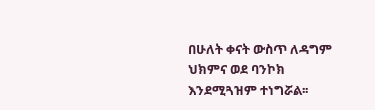በሁለት ቀናት ውስጥ ለዳግም ህክምና ወደ ባንኮክ እንደሚጓዝም ተነግሯል፡፡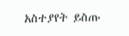አስተያየት ይስጡ